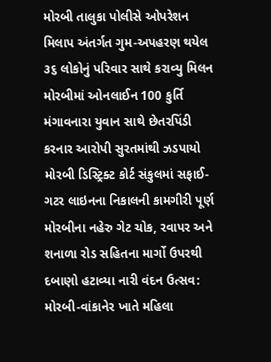મોરબી તાલુકા પોલીસે ઓપરેશન મિલાપ અંતર્ગત ગુમ-અપહરણ થયેલ ૩૬ લોકોનું પરિવાર સાથે કરાવ્યુ મિલન મોરબીમાં ઓનલાઈન 100 કુર્તિ મંગાવનારા યુવાન સાથે છેતરપિંડી કરનાર આરોપી સુરતમાંથી ઝડપાયો મોરબી ડિસ્ટ્રિક્ટ કોર્ટ સંકુલમાં સફાઈ-ગટર લાઇનના નિકાલની કામગીરી પૂર્ણ મોરબીના નહેરુ ગેટ ચોક, રવાપર અને શનાળા રોડ સહિતના માર્ગો ઉપરથી દબાણો હટાવ્યા નારી વંદન ઉત્સવ: મોરબી-વાંકાનેર ખાતે મહિલા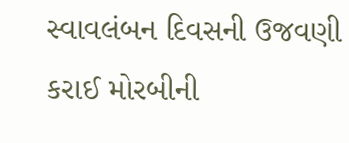સ્વાવલંબન દિવસની ઉજવણી કરાઈ મોરબીની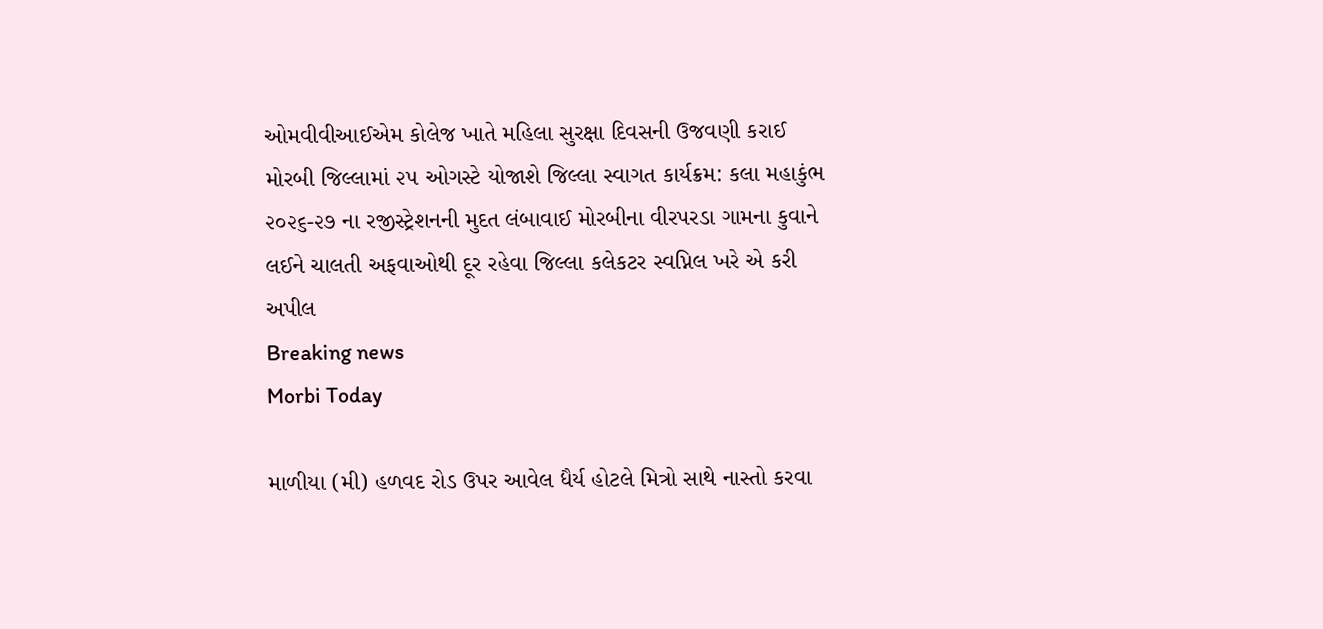ઓમવીવીઆઈએમ કોલેજ ખાતે મહિલા સુરક્ષા દિવસની ઉજવણી કરાઈ મોરબી જિલ્લામાં ૨૫ ઓગસ્ટે યોજાશે જિલ્લા સ્વાગત કાર્યક્રમ: કલા મહાકુંભ ૨૦૨૬-૨૭ ના રજીસ્ટ્રેશનની મુદત લંબાવાઈ મોરબીના વીરપરડા ગામના કુવાને લઈને ચાલતી અફવાઓથી દૂર રહેવા જિલ્લા કલેકટર સ્વપ્નિલ ખરે એ કરી અપીલ
Breaking news
Morbi Today

માળીયા (મી) હળવદ રોડ ઉપર આવેલ ધૈર્ય હોટલે મિત્રો સાથે નાસ્તો કરવા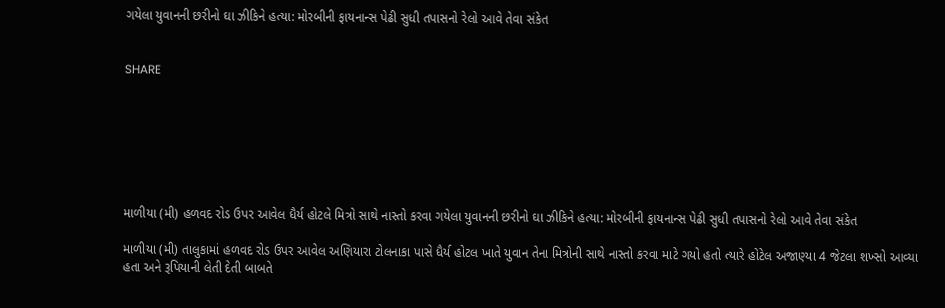ગયેલા યુવાનની છરીનો ઘા ઝીકિને હત્યા: મોરબીની ફાયનાન્સ પેઢી સુધી તપાસનો રેલો આવે તેવા સંકેત


SHARE







માળીયા (મી) હળવદ રોડ ઉપર આવેલ ધૈર્ય હોટલે મિત્રો સાથે નાસ્તો કરવા ગયેલા યુવાનની છરીનો ઘા ઝીકિને હત્યા: મોરબીની ફાયનાન્સ પેઢી સુધી તપાસનો રેલો આવે તેવા સંકેત

માળીયા (મી) તાલુકામાં હળવદ રોડ ઉપર આવેલ અણિયારા ટોલનાકા પાસે ધૈર્ય હોટલ ખાતે યુવાન તેના મિત્રોની સાથે નાસ્તો કરવા માટે ગયો હતો ત્યારે હોટેલ અજાણ્યા 4 જેટલા શખ્સો આવ્યા હતા અને રૂપિયાની લેતી દેતી બાબતે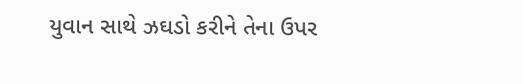યુવાન સાથે ઝઘડો કરીને તેના ઉપર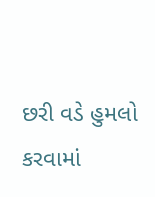છરી વડે હુમલો કરવામાં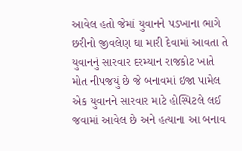આવેલ હતો જેમાં યુવાનને પડખાના ભાગે છરીનો જીવલેણ ઘા મારી દેવામાં આવતા તે યુવાનનું સારવાર દરમ્યાન રાજકોટ ખાતે મોત નીપજયું છે જે બનાવમાં ઇજા પામેલ એક યુવાનને સારવાર માટે હોસ્પિટલે લઈ જવામાં આવેલ છે અને હત્યાના આ બનાવ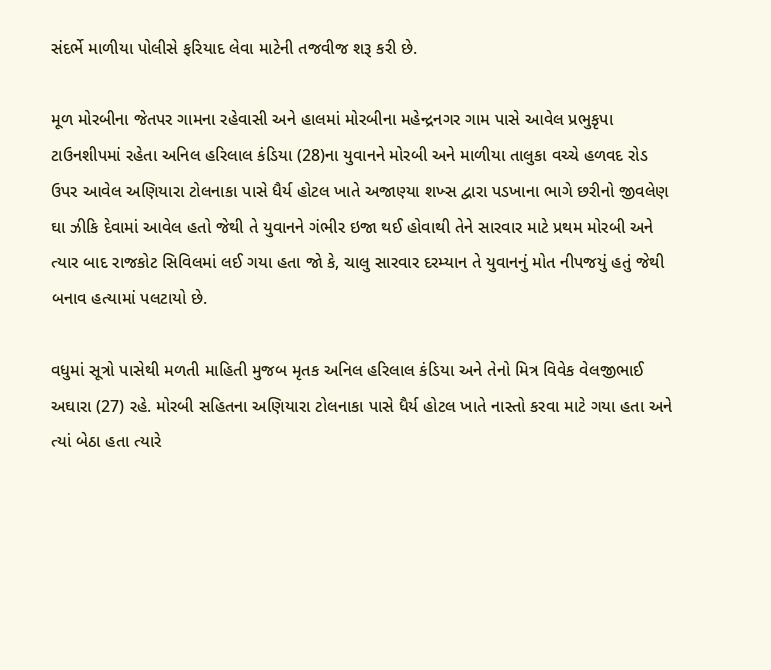સંદર્ભે માળીયા પોલીસે ફરિયાદ લેવા માટેની તજવીજ શરૂ કરી છે.

મૂળ મોરબીના જેતપર ગામના રહેવાસી અને હાલમાં મોરબીના મહેન્દ્રનગર ગામ પાસે આવેલ પ્રભુકૃપા ટાઉનશીપમાં રહેતા અનિલ હરિલાલ કંડિયા (28)ના યુવાનને મોરબી અને માળીયા તાલુકા વચ્ચે હળવદ રોડ ઉપર આવેલ અણિયારા ટોલનાકા પાસે ધૈર્ય હોટલ ખાતે અજાણ્યા શખ્સ દ્વારા પડખાના ભાગે છરીનો જીવલેણ ઘા ઝીકિ દેવામાં આવેલ હતો જેથી તે યુવાનને ગંભીર ઇજા થઈ હોવાથી તેને સારવાર માટે પ્રથમ મોરબી અને ત્યાર બાદ રાજકોટ સિવિલમાં લઈ ગયા હતા જો કે, ચાલુ સારવાર દરમ્યાન તે યુવાનનું મોત નીપજયું હતું જેથી બનાવ હત્યામાં પલટાયો છે.

વધુમાં સૂત્રો પાસેથી મળતી માહિતી મુજબ મૃતક અનિલ હરિલાલ કંડિયા અને તેનો મિત્ર વિવેક વેલજીભાઈ અઘારા (27) રહે. મોરબી સહિતના અણિયારા ટોલનાકા પાસે ધૈર્ય હોટલ ખાતે નાસ્તો કરવા માટે ગયા હતા અને ત્યાં બેઠા હતા ત્યારે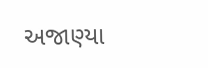અજાણ્યા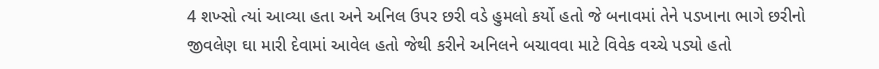4 શખ્સો ત્યાં આવ્યા હતા અને અનિલ ઉપર છરી વડે હુમલો કર્યો હતો જે બનાવમાં તેને પડખાના ભાગે છરીનો જીવલેણ ઘા મારી દેવામાં આવેલ હતો જેથી કરીને અનિલને બચાવવા માટે વિવેક વચ્ચે પડ્યો હતો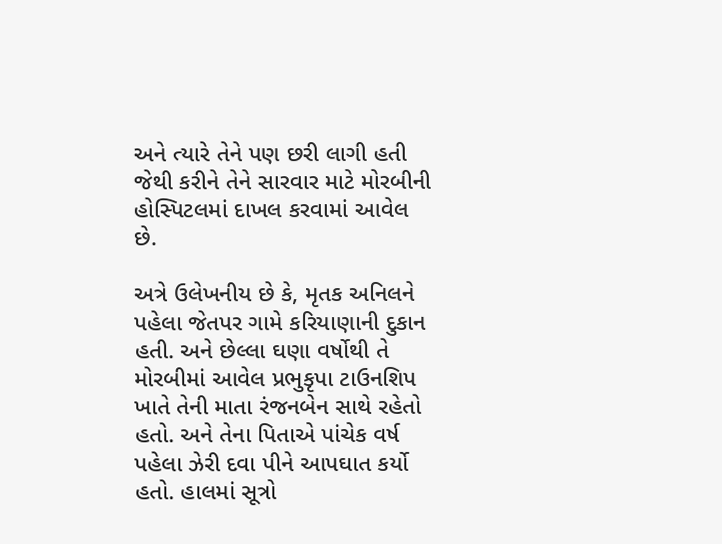અને ત્યારે તેને પણ છરી લાગી હતી જેથી કરીને તેને સારવાર માટે મોરબીની હોસ્પિટલમાં દાખલ કરવામાં આવેલ છે.

અત્રે ઉલેખનીય છે કે, મૃતક અનિલને પહેલા જેતપર ગામે કરિયાણાની દુકાન હતી. અને છેલ્લા ઘણા વર્ષોથી તે મોરબીમાં આવેલ પ્રભુકૃપા ટાઉનશિપ ખાતે તેની માતા રંજનબેન સાથે રહેતો હતો. અને તેના પિતાએ પાંચેક વર્ષ પહેલા ઝેરી દવા પીને આપઘાત કર્યો હતો. હાલમાં સૂત્રો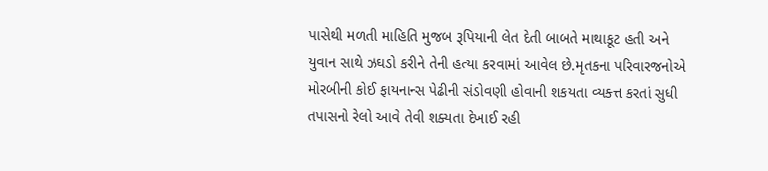પાસેથી મળતી માહિતિ મુજબ રૂપિયાની લેત દેતી બાબતે માથાકૂટ હતી અને યુવાન સાથે ઝઘડો કરીને તેની હત્યા કરવામાં આવેલ છે.મૃતકના પરિવારજનોએ મોરબીની કોઈ ફાયનાન્સ પેઢીની સંડોવણી હોવાની શકયતા વ્યક્ત્ત કરતાં સુધી તપાસનો રેલો આવે તેવી શક્યતા દેખાઈ રહી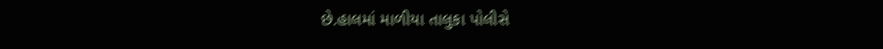છે.હાલમાં માળીયા તાલુકા પોલીસે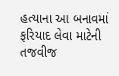હત્યાના આ બનાવમાં ફરિયાદ લેવા માટેની તજવીજ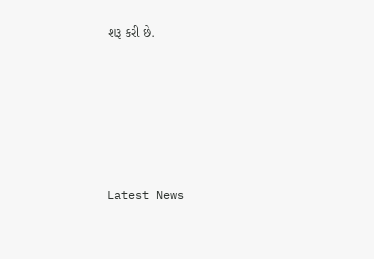શરૂ કરી છે.






Latest News